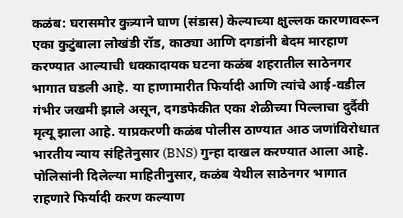कळंब: घरासमोर कुत्र्याने घाण (संडास) केल्याच्या क्षुल्लक कारणावरून एका कुटुंबाला लोखंडी रॉड, काठ्या आणि दगडांनी बेदम मारहाण करण्यात आल्याची धक्कादायक घटना कळंब शहरातील साठेनगर भागात घडली आहे. या हाणामारीत फिर्यादी आणि त्यांचे आई-वडील गंभीर जखमी झाले असून, दगडफेकीत एका शेळीच्या पिल्लाचा दुर्दैवी मृत्यू झाला आहे. याप्रकरणी कळंब पोलीस ठाण्यात आठ जणांविरोधात भारतीय न्याय संहितेनुसार (BNS) गुन्हा दाखल करण्यात आला आहे.
पोलिसांनी दिलेल्या माहितीनुसार, कळंब येथील साठेनगर भागात राहणारे फिर्यादी करण कल्याण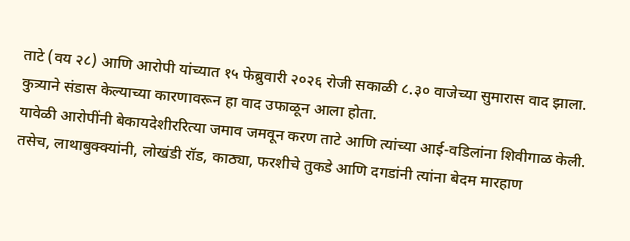ताटे (वय २८) आणि आरोपी यांच्यात १५ फेब्रुवारी २०२६ रोजी सकाळी ८.३० वाजेच्या सुमारास वाद झाला. कुत्र्याने संडास केल्याच्या कारणावरून हा वाद उफाळून आला होता.
यावेळी आरोपींनी बेकायदेशीररित्या जमाव जमवून करण ताटे आणि त्यांच्या आई-वडिलांना शिवीगाळ केली. तसेच, लाथाबुक्क्यांनी, लोखंडी रॉड, काठ्या, फरशीचे तुकडे आणि दगडांनी त्यांना बेदम मारहाण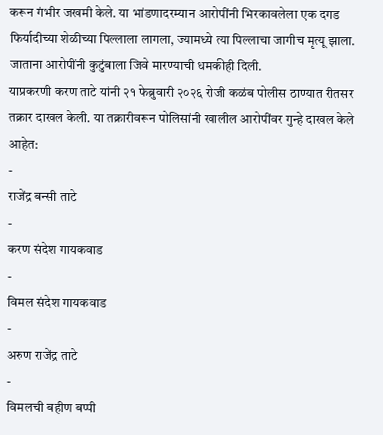करून गंभीर जखमी केले. या भांडणादरम्यान आरोपींनी भिरकावलेला एक दगड फिर्यादीच्या शेळीच्या पिल्लाला लागला, ज्यामध्ये त्या पिल्लाचा जागीच मृत्यू झाला. जाताना आरोपींनी कुटुंबाला जिवे मारण्याची धमकीही दिली.
याप्रकरणी करण ताटे यांनी २१ फेब्रुवारी २०२६ रोजी कळंब पोलीस ठाण्यात रीतसर तक्रार दाखल केली. या तक्रारीवरून पोलिसांनी खालील आरोपींवर गुन्हे दाखल केले आहेत:
-
राजेंद्र बन्सी ताटे
-
करण संदेश गायकवाड
-
विमल संदेश गायकवाड
-
अरुण राजेंद्र ताटे
-
विमलची बहीण बप्पी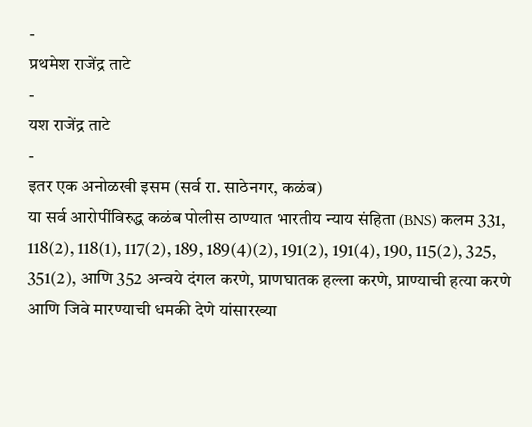-
प्रथमेश राजेंद्र ताटे
-
यश राजेंद्र ताटे
-
इतर एक अनोळखी इसम (सर्व रा. साठेनगर, कळंब)
या सर्व आरोपींविरुद्ध कळंब पोलीस ठाण्यात भारतीय न्याय संहिता (BNS) कलम 331, 118(2), 118(1), 117(2), 189, 189(4)(2), 191(2), 191(4), 190, 115(2), 325, 351(2), आणि 352 अन्वये दंगल करणे, प्राणघातक हल्ला करणे, प्राण्याची हत्या करणे आणि जिवे मारण्याची धमकी देणे यांसारख्या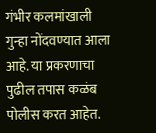गंभीर कलमांखाली गुन्हा नोंदवण्यात आला आहे. या प्रकरणाचा पुढील तपास कळंब पोलीस करत आहेत.